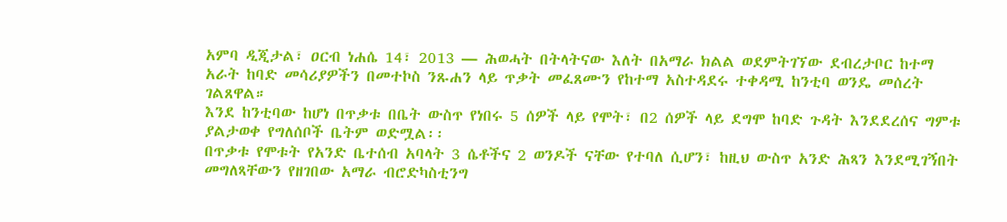አምባ ዲጂታል፣ ዐርብ ነሐሴ 14፣ 2013 ― ሕወሓት በትላትናው እለት በአማራ ክልል ወደምትገኘው ደብረታቦር ከተማ አራት ከባድ መሳሪያዎችን በመተኮስ ንጹሐን ላይ ጥቃት መፈጸሙን የከተማ አስተዳደሩ ተቀዳሚ ከንቲባ ወንዴ መሰረት ገልጸዋል።
እንደ ከንቲባው ከሆነ በጥቃቱ በቤት ውስጥ የነበሩ 5 ሰዎች ላይ የሞት፣ በ2 ሰዎች ላይ ደግሞ ከባድ ጉዳት እንደደረሰና ግምቱ ያልታወቀ የግለሰቦች ቤትም ወድሟል፡፡
በጥቃቱ የሞቱት የአንድ ቤተሰብ አባላት 3 ሴቶችና 2 ወንዶች ናቸው የተባለ ሲሆን፣ ከዚህ ውስጥ አንድ ሕጻን እንደሚገኝበት መግለጻቸውን የዘገበው አማራ ብሮድካስቲንግ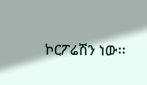ኮርፖሬሽን ነው፡፡